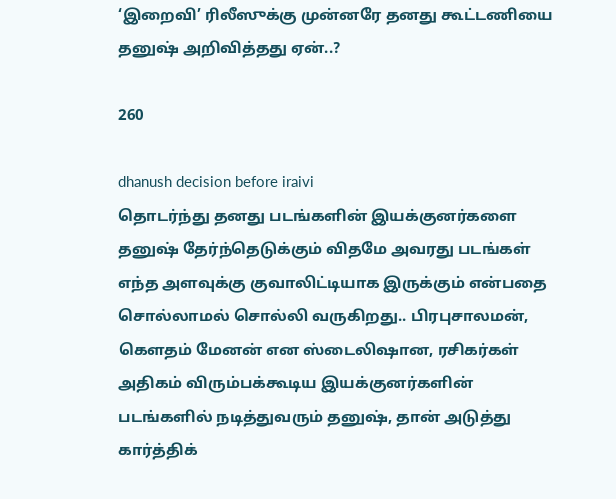‘இறைவி’ ரிலீஸுக்கு முன்னரே தனது கூட்டணியை தனுஷ் அறிவித்தது ஏன்..?

260

dhanush decision before iraivi
தொடர்ந்து தனது படங்களின் இயக்குனர்களை தனுஷ் தேர்ந்தெடுக்கும் விதமே அவரது படங்கள் எந்த அளவுக்கு குவாலிட்டியாக இருக்கும் என்பதை சொல்லாமல் சொல்லி வருகிறது.. பிரபுசாலமன், கௌதம் மேனன் என ஸ்டைலிஷான, ரசிகர்கள் அதிகம் விரும்பக்கூடிய இயக்குனர்களின் படங்களில் நடித்துவரும் தனுஷ், தான் அடுத்து கார்த்திக்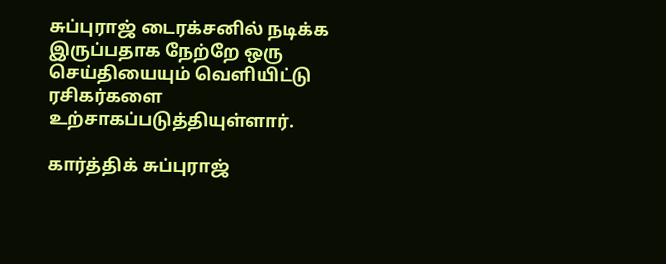சுப்புராஜ் டைரக்சனில் நடிக்க இருப்பதாக நேற்றே ஒரு செய்தியையும் வெளியிட்டு ரசிகர்களை உற்சாகப்படுத்தியுள்ளார்.

கார்த்திக் சுப்புராஜ்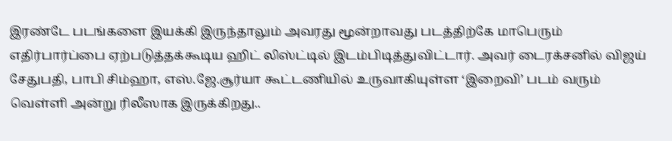இரண்டே படங்களை இயக்கி இருந்தாலும் அவரது மூன்றாவது படத்திற்கே மாபெரும் எதிர்பார்ப்பை ஏற்படுத்தக்கூடிய ஹிட் லிஸ்ட்டில் இடம்பிடித்துவிட்டார். அவர் டைரக்சனில் விஜய் சேதுபதி, பாபி சிம்ஹா, எஸ்.ஜே.சூர்யா கூட்டணியில் உருவாகியுள்ள ‘இறைவி’ படம் வரும் வெள்ளி அன்று ரிலீஸாக இருக்கிறது..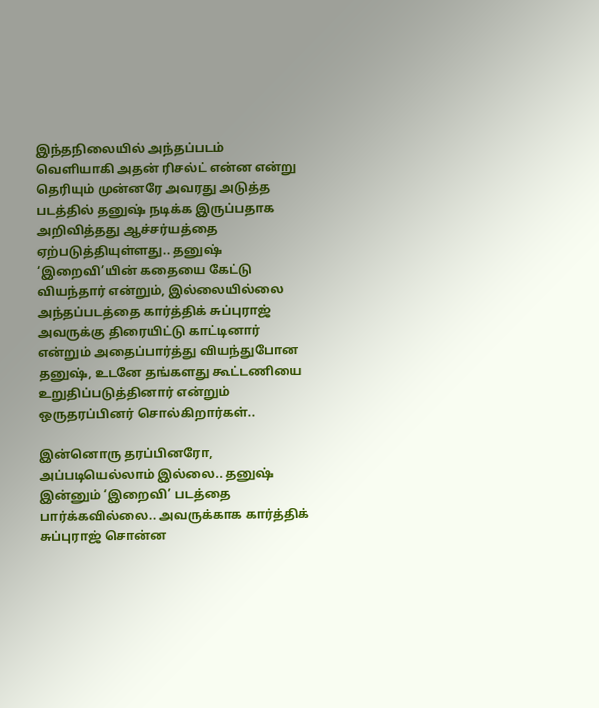இந்தநிலையில் அந்தப்படம் வெளியாகி அதன் ரிசல்ட் என்ன என்று தெரியும் முன்னரே அவரது அடுத்த படத்தில் தனுஷ் நடிக்க இருப்பதாக அறிவித்தது ஆச்சர்யத்தை ஏற்படுத்தியுள்ளது.. தனுஷ் ‘இறைவி’யின் கதையை கேட்டு வியந்தார் என்றும், இல்லையில்லை அந்தப்படத்தை கார்த்திக் சுப்புராஜ் அவருக்கு திரையிட்டு காட்டினார் என்றும் அதைப்பார்த்து வியந்துபோன தனுஷ், உடனே தங்களது கூட்டணியை உறுதிப்படுத்தினார் என்றும் ஒருதரப்பினர் சொல்கிறார்கள்..

இன்னொரு தரப்பினரோ, அப்படியெல்லாம் இல்லை.. தனுஷ் இன்னும் ‘இறைவி’ படத்தை பார்க்கவில்லை.. அவருக்காக கார்த்திக் சுப்புராஜ் சொன்ன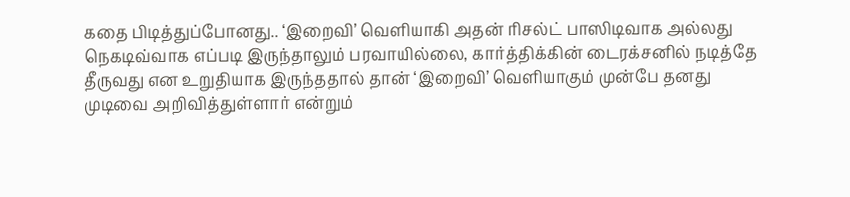கதை பிடித்துப்போனது.. ‘இறைவி’ வெளியாகி அதன் ரிசல்ட் பாஸிடிவாக அல்லது நெகடிவ்வாக எப்படி இருந்தாலும் பரவாயில்லை, கார்த்திக்கின் டைரக்சனில் நடித்தே தீருவது என உறுதியாக இருந்ததால் தான் ‘இறைவி’ வெளியாகும் முன்பே தனது முடிவை அறிவித்துள்ளார் என்றும்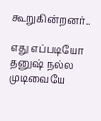கூறுகின்றனர்..

எது எப்படியோ தனுஷ் நல்ல முடிவையே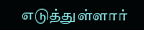எடுத்துள்ளார்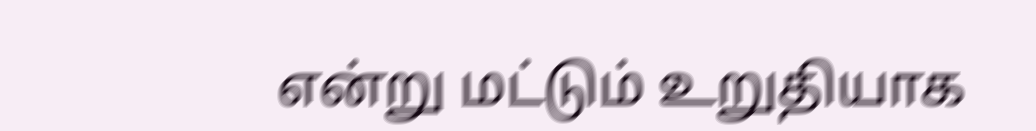என்று மட்டும் உறுதியாக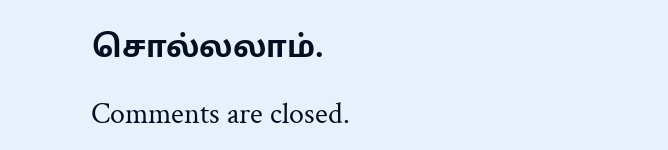சொல்லலாம்.

Comments are closed.